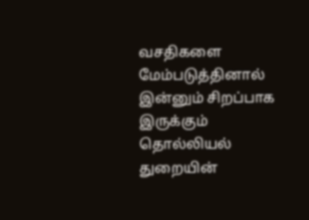வசதிகளை மேம்படுத்தினால் இன்னும் சிறப்பாக இருக்கும்
தொல்லியல் துறையின்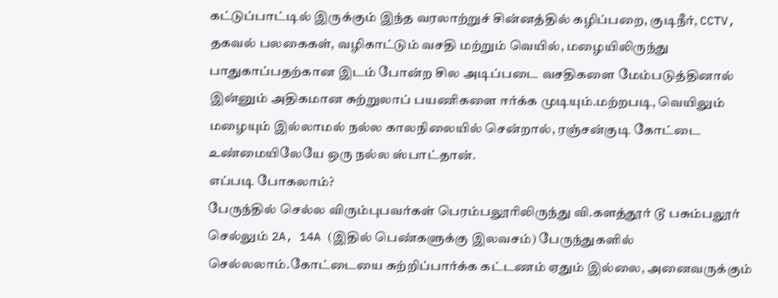கட்டுப்பாட்டில் இருக்கும் இந்த வரலாற்றுச் சின்னத்தில் கழிப்பறை, குடிநீர், CCTV, தகவல் பலகைகள், வழிகாட்டும் வசதி மற்றும் வெயில், மழையிலிருந்து பாதுகாப்பதற்கான இடம் போன்ற சில அடிப்படை வசதிகளை மேம்படுத்தினால் இன்னும் அதிகமான சுற்றுலாப் பயணிகளை ஈர்க்க முடியும்.மற்றபடி, வெயிலும் மழையும் இல்லாமல் நல்ல காலநிலையில் சென்றால், ரஞ்சன்குடி கோட்டை உண்மையிலேயே ஒரு நல்ல ஸ்பாட்தான்.
எப்படி போகலாம்?
பேருந்தில் செல்ல விரும்புபவர்கள் பெரம்பலூரிலிருந்து வி.களத்தூர் டூ பசும்பலூர் செல்லும் 2A, 14A (இதில் பெண்களுக்கு இலவசம்) பேருந்துகளில் செல்லலாம்.கோட்டையை சுற்றிப்பார்க்க கட்டணம் ஏதும் இல்லை, அனைவருக்கும்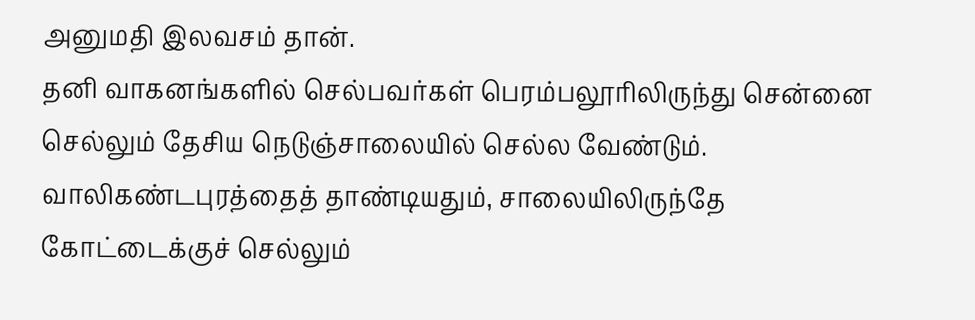அனுமதி இலவசம் தான்.
தனி வாகனங்களில் செல்பவர்கள் பெரம்பலூரிலிருந்து சென்னை செல்லும் தேசிய நெடுஞ்சாலையில் செல்ல வேண்டும். வாலிகண்டபுரத்தைத் தாண்டியதும், சாலையிலிருந்தே கோட்டைக்குச் செல்லும்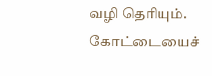வழி தெரியும்.
கோட்டையைச்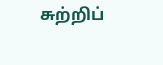சுற்றிப்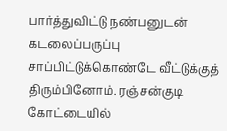பார்த்துவிட்டு நண்பனுடன் கடலைப்பருப்பு சாப்பிட்டுக்கொண்டே வீட்டுக்குத் திரும்பினோம். ரஞ்சன்குடி கோட்டையில்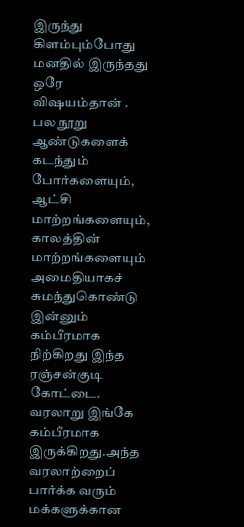இருந்து கிளம்பும்போது மனதில் இருந்தது ஒரே விஷயம்தான் . பல நூறு ஆண்டுகளைக் கடந்தும் போர்களையும், ஆட்சி மாற்றங்களையும், காலத்தின் மாற்றங்களையும் அமைதியாகச் சுமந்துகொண்டு இன்னும் கம்பீரமாக நிற்கிறது இந்த ரஞ்சன்குடி கோட்டை.
வரலாறு இங்கே கம்பீரமாக இருக்கிறது.அந்த வரலாற்றைப் பார்க்க வரும் மக்களுக்கான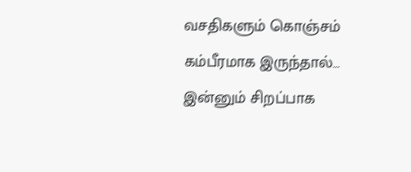வசதிகளும் கொஞ்சம் கம்பீரமாக இருந்தால்… இன்னும் சிறப்பாக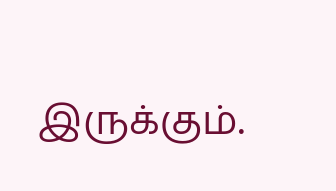இருக்கும்.